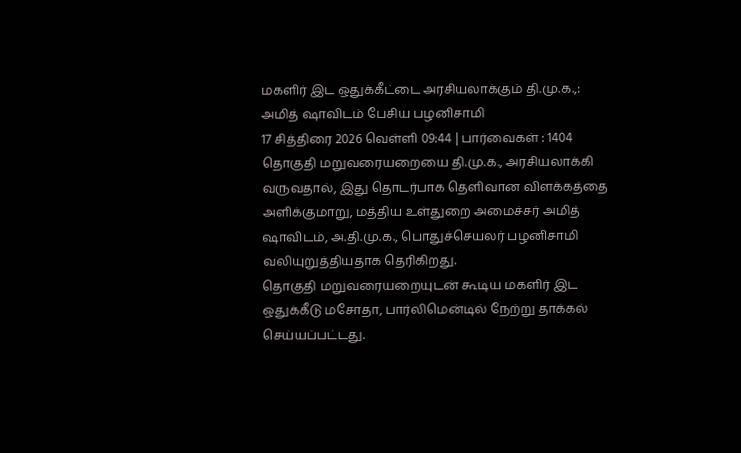மகளிர் இட ஒதுக்கீட்டை அரசியலாக்கும் தி.மு.க.,: அமித் ஷாவிடம் பேசிய பழனிசாமி
17 சித்திரை 2026 வெள்ளி 09:44 | பார்வைகள் : 1404
தொகுதி மறுவரையறையை தி.மு.க., அரசியலாக்கி வருவதால், இது தொடர்பாக தெளிவான விளக்கத்தை அளிக்குமாறு, மத்திய உள்துறை அமைச்சர் அமித் ஷாவிடம், அ.தி.மு.க., பொதுச்செயலர் பழனிசாமி வலியுறுத்தியதாக தெரிகிறது.
தொகுதி மறுவரையறையுடன் கூடிய மகளிர் இட ஒதுக்கீடு மசோதா, பார்லிமென்டில் நேற்று தாக்கல் செய்யப்பட்டது.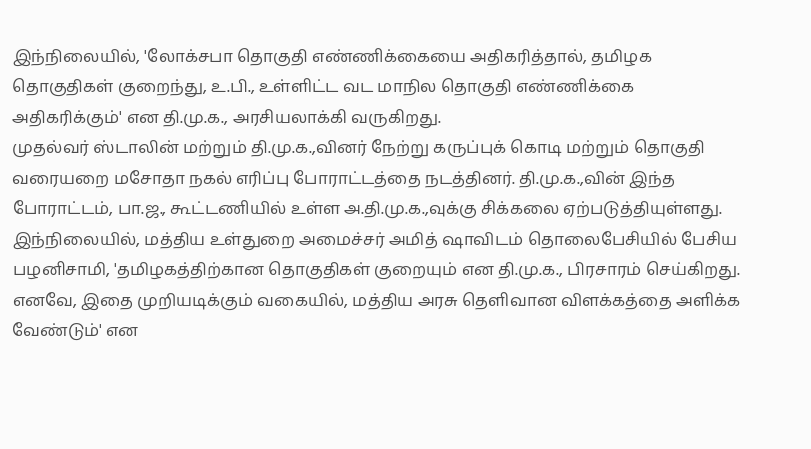இந்நிலையில், 'லோக்சபா தொகுதி எண்ணிக்கையை அதிகரித்தால், தமிழக தொகுதிகள் குறைந்து, உ.பி., உள்ளிட்ட வட மாநில தொகுதி எண்ணிக்கை அதிகரிக்கும்' என தி.மு.க., அரசியலாக்கி வருகிறது.
முதல்வர் ஸ்டாலின் மற்றும் தி.மு.க.,வினர் நேற்று கருப்புக் கொடி மற்றும் தொகுதி வரையறை மசோதா நகல் எரிப்பு போராட்டத்தை நடத்தினர். தி.மு.க.,வின் இந்த போராட்டம், பா.ஜ., கூட்டணியில் உள்ள அ.தி.மு.க.,வுக்கு சிக்கலை ஏற்படுத்தியுள்ளது.
இந்நிலையில், மத்திய உள்துறை அமைச்சர் அமித் ஷாவிடம் தொலைபேசியில் பேசிய பழனிசாமி, 'தமிழகத்திற்கான தொகுதிகள் குறையும் என தி.மு.க., பிரசாரம் செய்கிறது. எனவே, இதை முறியடிக்கும் வகையில், மத்திய அரசு தெளிவான விளக்கத்தை அளிக்க வேண்டும்' என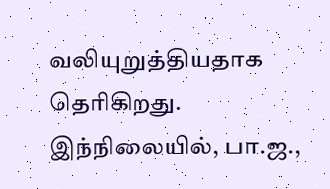வலியுறுத்தியதாக தெரிகிறது.
இந்நிலையில், பா.ஜ.,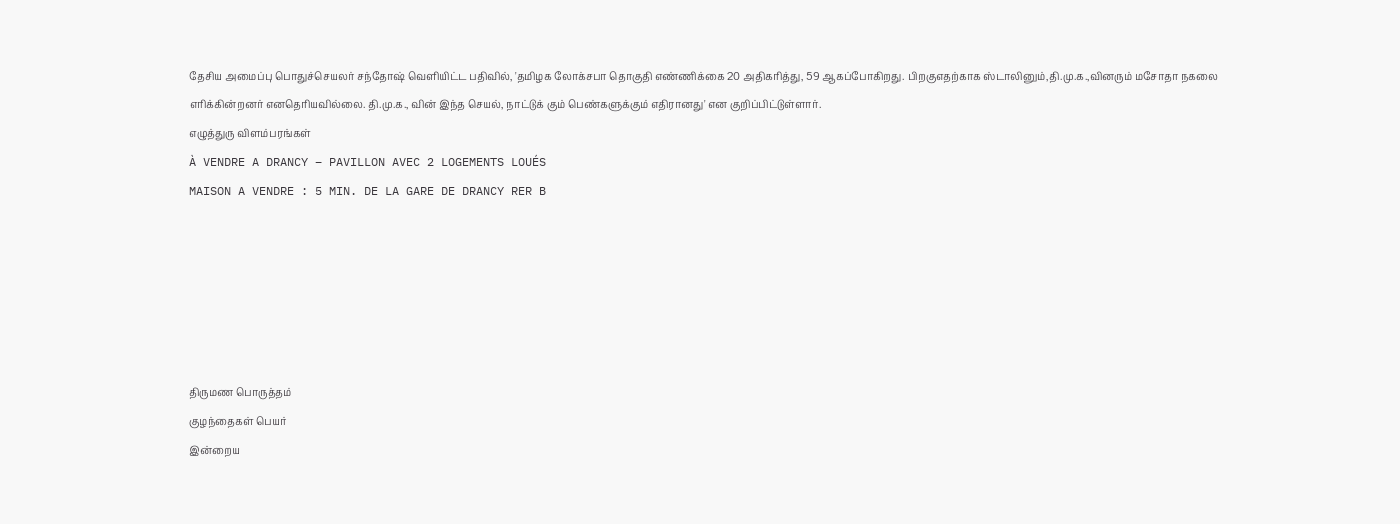தேசிய அமைப்பு பொதுச்செயலர் சந்தோஷ் வெளியிட்ட பதிவில், 'தமிழக லோக்சபா தொகுதி எண்ணிக்கை 20 அதிகரித்து, 59 ஆகப்போகிறது. பிறகுஎதற்காக ஸ்டாலினும்,தி.மு.க.,வினரும் மசோதா நகலை எரிக்கின்றனர் எனதெரியவில்லை. தி.மு.க., வின் இந்த செயல், நாட்டுக் கும் பெண்களுக்கும் எதிரானது' என குறிப்பிட்டுள்ளார்.
எழுத்துரு விளம்பரங்கள்
À VENDRE A DRANCY – PAVILLON AVEC 2 LOGEMENTS LOUÉS
MAISON A VENDRE : 5 MIN. DE LA GARE DE DRANCY RER B






திருமண பொருத்தம்
குழந்தைகள் பெயர்
இன்றைய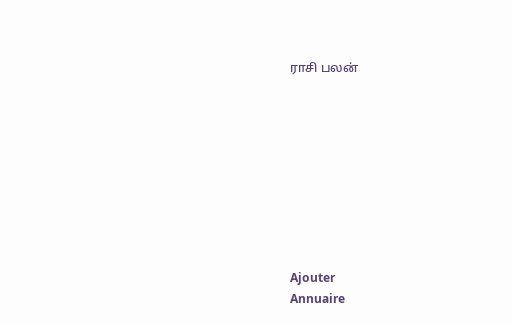ராசி பலன்









Ajouter
Annuaire